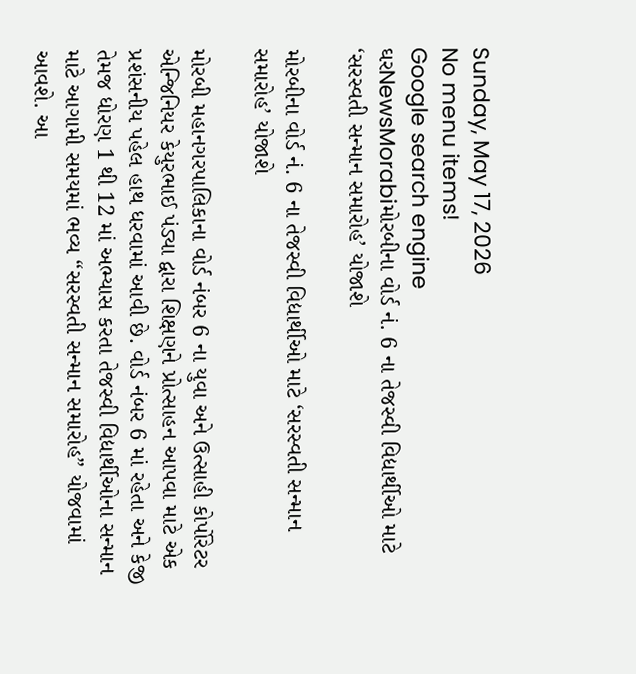Sunday, May 17, 2026
No menu items!
Google search engine
ઘરNewsMorabiમોરબીના વોર્ડ નં. 6 ના તેજસ્વી વિદ્યાર્થીઓ માટે ‘સરસ્વતી સન્માન સમારોહ’ યોજાશે

મોરબીના વોર્ડ નં. 6 ના તેજસ્વી વિદ્યાર્થીઓ માટે ‘સરસ્વતી સન્માન સમારોહ’ યોજાશે

મોરબી મહાનગરપાલિકાના વોર્ડ નંબર 6 ના યુવા અને ઉત્સાહી કોર્પોરેટર એન્જિનિયર કેયુરભાઈ પંડ્યા દ્વારા શિક્ષણને પ્રોત્સાહન આપવા માટે એક પ્રશંસનીય પહેલ હાથ ધરવામાં આવી છે. વોર્ડ નંબર 6 માં રહેતા અને કેજી તેમજ ધોરણ 1 થી 12 માં અભ્યાસ કરતા તેજસ્વી વિદ્યાર્થીઓના સન્માન માટે આગામી સમયમાં ભવ્ય “સરસ્વતી સન્માન સમારોહ” યોજવામાં આવશે. આ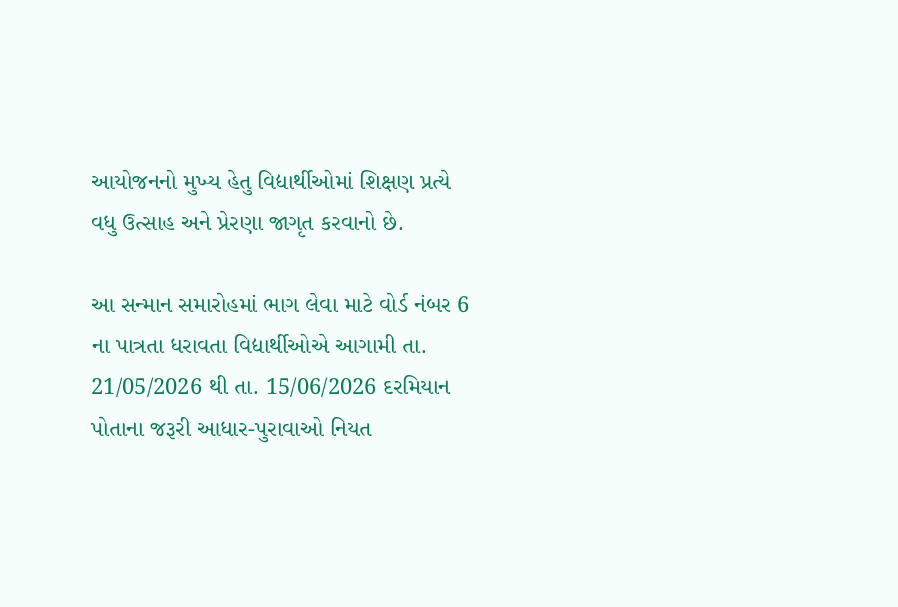આયોજનનો મુખ્ય હેતુ વિદ્યાર્થીઓમાં શિક્ષણ પ્રત્યે વધુ ઉત્સાહ અને પ્રેરણા જાગૃત કરવાનો છે.

આ સન્માન સમારોહમાં ભાગ લેવા માટે વોર્ડ નંબર 6 ના પાત્રતા ધરાવતા વિદ્યાર્થીઓએ આગામી તા. 21/05/2026 થી તા. 15/06/2026 દરમિયાન પોતાના જરૂરી આધાર-પુરાવાઓ નિયત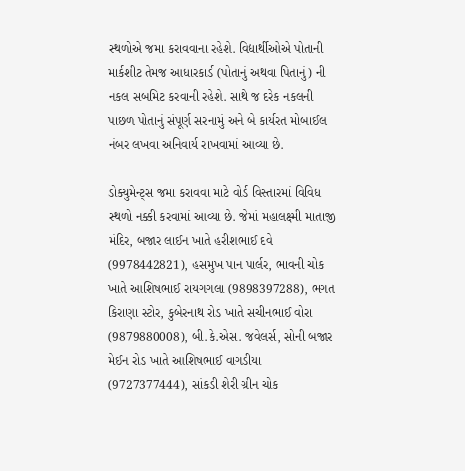સ્થળોએ જમા કરાવવાના રહેશે. વિદ્યાર્થીઓએ પોતાની માર્કશીટ તેમજ આધારકાર્ડ (પોતાનું અથવા પિતાનું) ની નકલ સબમિટ કરવાની રહેશે. સાથે જ દરેક નકલની પાછળ પોતાનું સંપૂર્ણ સરનામું અને બે કાર્યરત મોબાઈલ નંબર લખવા અનિવાર્ય રાખવામાં આવ્યા છે.

ડોક્યુમેન્ટ્સ જમા કરાવવા માટે વોર્ડ વિસ્તારમાં વિવિધ સ્થળો નક્કી કરવામાં આવ્યા છે. જેમાં મહાલક્ષ્મી માતાજી મંદિર, બજાર લાઈન ખાતે હરીશભાઈ દવે (9978442821), હસમુખ પાન પાર્લર, ભાવની ચોક ખાતે આશિષભાઈ રાયગગલા (9898397288), ભગત કિરાણા સ્ટોર, કુબેરનાથ રોડ ખાતે સચીનભાઈ વોરા (9879880008), બી.કે.એસ. જવેલર્સ, સોની બજાર મેઈન રોડ ખાતે આશિષભાઈ વાગડીયા (9727377444), સાંકડી શેરી ગ્રીન ચોક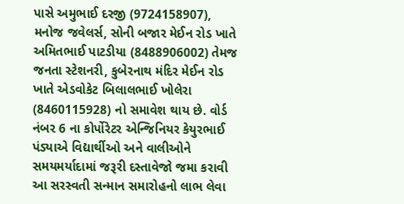પાસે અમુભાઈ દરજી (9724158907), મનોજ જવેલર્સ, સોની બજાર મેઈન રોડ ખાતે અમિતભાઈ પાટડીયા (8488906002) તેમજ જનતા સ્ટેશનરી, કુબેરનાથ મંદિર મેઈન રોડ ખાતે એડવોકેટ બિલાલભાઈ ખોલેરા (8460115928) નો સમાવેશ થાય છે. વોર્ડ નંબર 6 ના કોર્પોરેટર એન્જિનિયર કેયુરભાઈ પંડ્યાએ વિદ્યાર્થીઓ અને વાલીઓને સમયમર્યાદામાં જરૂરી દસ્તાવેજો જમા કરાવી આ સરસ્વતી સન્માન સમારોહનો લાભ લેવા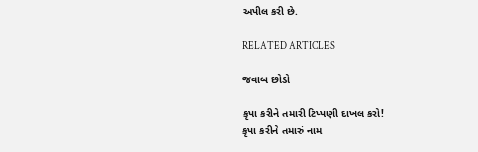અપીલ કરી છે.

RELATED ARTICLES

જવાબ છોડો

કૃપા કરીને તમારી ટિપ્પણી દાખલ કરો!
કૃપા કરીને તમારું નામ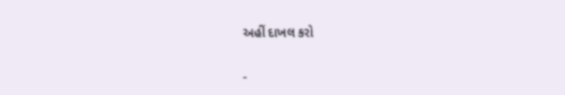અહીં દાખલ કરો

-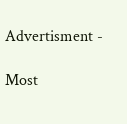Advertisment -

Most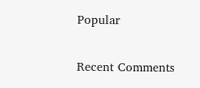Popular

Recent Comments